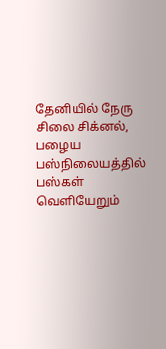தேனியில் நேரு சிலை சிக்னல், பழைய பஸ்நிலையத்தில் பஸ்கள் வெளியேறும்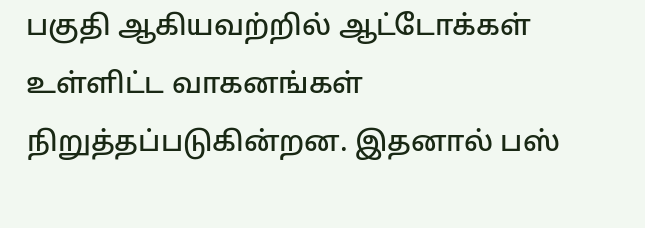பகுதி ஆகியவற்றில் ஆட்டோக்கள் உள்ளிட்ட வாகனங்கள் நிறுத்தப்படுகின்றன. இதனால் பஸ்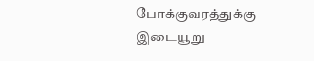போக்குவரத்துக்கு இடையூறு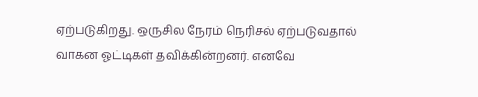ஏற்படுகிறது. ஒருசில நேரம் நெரிசல் ஏற்படுவதால் வாகன ஓட்டிகள் தவிக்கின்றனர். எனவே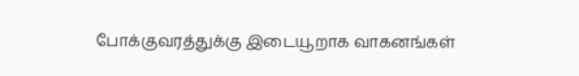போக்குவரத்துக்கு இடையூறாக வாகனங்கள்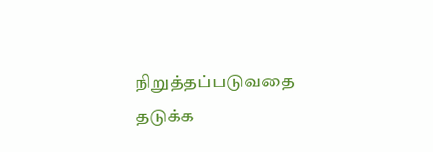நிறுத்தப்படுவதை தடுக்க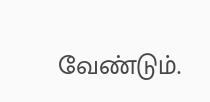வேண்டும்.